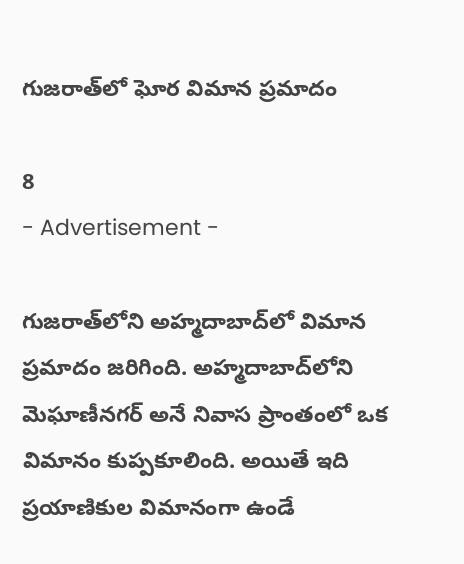గుజరాత్‌లో ఘోర విమాన ప్రమాదం

8
- Advertisement -

గుజరాత్‌లోని అహ్మదాబాద్‌లో విమాన ప్రమాదం జరిగింది. అహ్మదాబాద్‌లోని మెఘాణీనగర్ అనే నివాస ప్రాంతంలో ఒక విమానం కుప్పకూలింది. అయితే ఇది ప్రయాణికుల విమానంగా ఉండే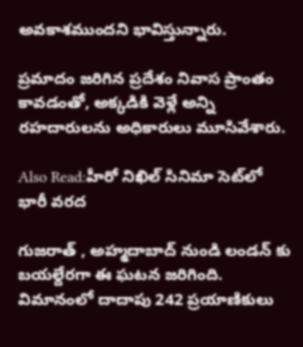అవకాశముందని భావిస్తున్నారు.

ప్రమాదం జరిగిన ప్రదేశం నివాస ప్రాంతం కావడంతో, అక్కడికి వెళ్లే అన్ని రహదారులను అధికారులు మూసివేశారు.

Also Read:హీరో నిఖిల్ సినిమా సెట్‌లో భారీ వరద

గుజరాత్ , అహ్మదాబాద్ నుండి లండన్ కు బయల్దేరగా ఈ ఘటన జరిగింది. విమానంలో దాదాపు 242 ప్రయాణికులు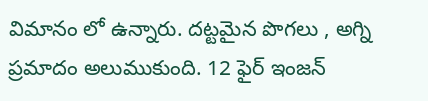విమానం లో ఉన్నారు. దట్టమైన పొగలు , అగ్ని ప్రమాదం అలుముకుంది. 12 ఫైర్ ఇంజన్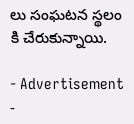లు సంఘటన స్థలం కి చేరుకున్నాయి.

- Advertisement -